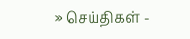» செய்திகள் -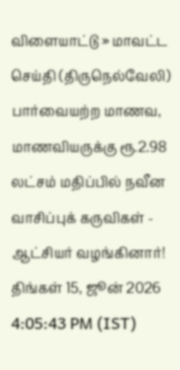விளையாட்டு » மாவட்ட செய்தி (திருநெல்வேலி)
பார்வையற்ற மாணவ, மாணவியருக்கு ரூ.2.98 லட்சம் மதிப்பில் நவீன வாசிப்புக் கருவிகள் - ஆட்சியர் வழங்கினார்!
திங்கள் 15, ஜூன் 2026 4:05:43 PM (IST)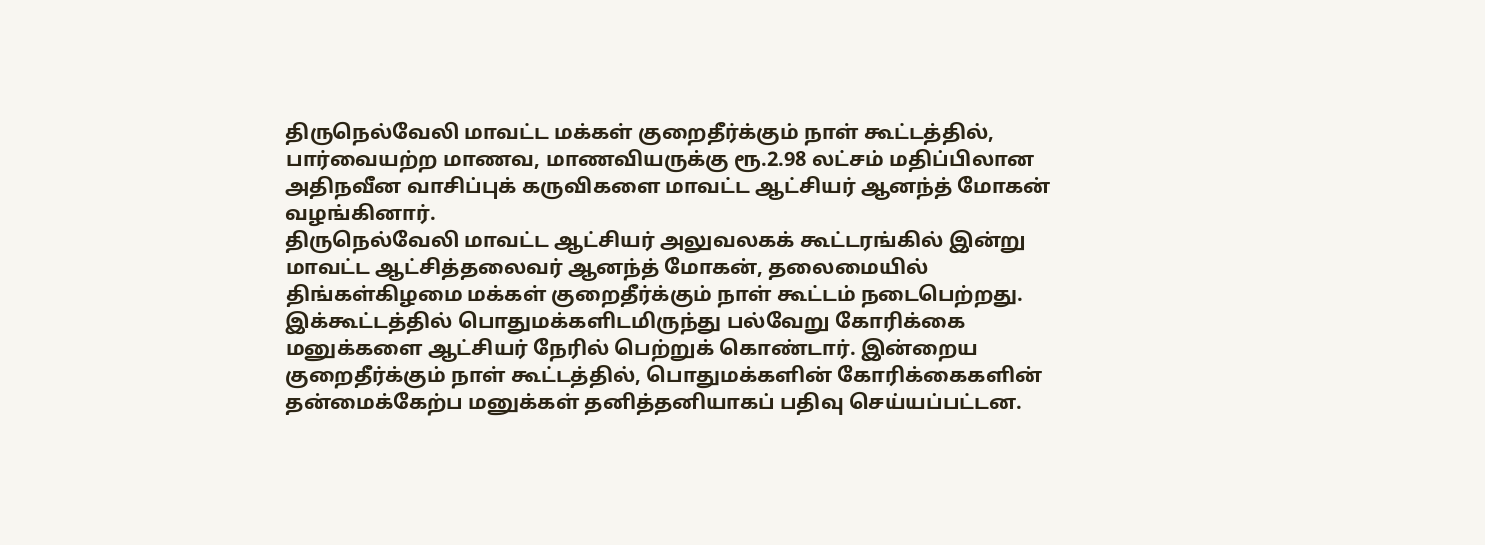திருநெல்வேலி மாவட்ட மக்கள் குறைதீர்க்கும் நாள் கூட்டத்தில், பார்வையற்ற மாணவ, மாணவியருக்கு ரூ.2.98 லட்சம் மதிப்பிலான அதிநவீன வாசிப்புக் கருவிகளை மாவட்ட ஆட்சியர் ஆனந்த் மோகன் வழங்கினார்.
திருநெல்வேலி மாவட்ட ஆட்சியர் அலுவலகக் கூட்டரங்கில் இன்று மாவட்ட ஆட்சித்தலைவர் ஆனந்த் மோகன், தலைமையில் திங்கள்கிழமை மக்கள் குறைதீர்க்கும் நாள் கூட்டம் நடைபெற்றது. இக்கூட்டத்தில் பொதுமக்களிடமிருந்து பல்வேறு கோரிக்கை மனுக்களை ஆட்சியர் நேரில் பெற்றுக் கொண்டார். இன்றைய குறைதீர்க்கும் நாள் கூட்டத்தில், பொதுமக்களின் கோரிக்கைகளின் தன்மைக்கேற்ப மனுக்கள் தனித்தனியாகப் பதிவு செய்யப்பட்டன.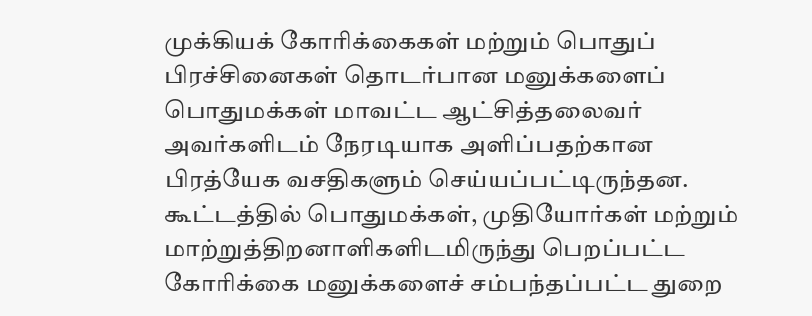முக்கியக் கோரிக்கைகள் மற்றும் பொதுப் பிரச்சினைகள் தொடர்பான மனுக்களைப் பொதுமக்கள் மாவட்ட ஆட்சித்தலைவர் அவர்களிடம் நேரடியாக அளிப்பதற்கான பிரத்யேக வசதிகளும் செய்யப்பட்டிருந்தன. கூட்டத்தில் பொதுமக்கள், முதியோர்கள் மற்றும் மாற்றுத்திறனாளிகளிடமிருந்து பெறப்பட்ட கோரிக்கை மனுக்களைச் சம்பந்தப்பட்ட துறை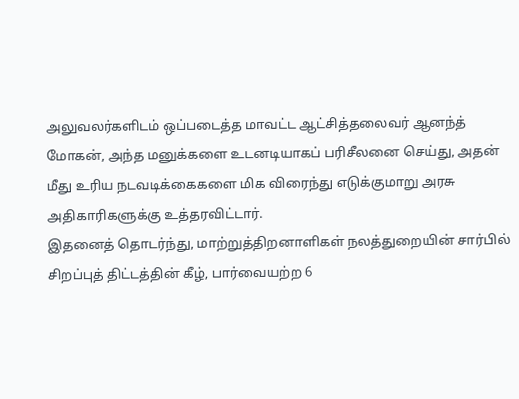அலுவலர்களிடம் ஒப்படைத்த மாவட்ட ஆட்சித்தலைவர் ஆனந்த் மோகன், அந்த மனுக்களை உடனடியாகப் பரிசீலனை செய்து, அதன் மீது உரிய நடவடிக்கைகளை மிக விரைந்து எடுக்குமாறு அரசு அதிகாரிகளுக்கு உத்தரவிட்டார்.
இதனைத் தொடர்ந்து, மாற்றுத்திறனாளிகள் நலத்துறையின் சார்பில் சிறப்புத் திட்டத்தின் கீழ், பார்வையற்ற 6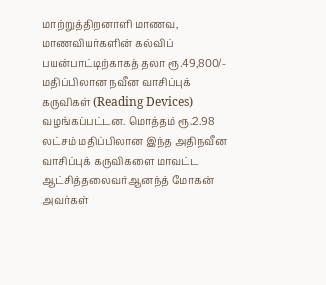மாற்றுத்திறனாளி மாணவ, மாணவியர்களின் கல்விப் பயன்பாட்டிற்காகத் தலா ரூ.49,800/- மதிப்பிலான நவீன வாசிப்புக் கருவிகள் (Reading Devices) வழங்கப்பட்டன. மொத்தம் ரூ.2.98 லட்சம் மதிப்பிலான இந்த அதிநவீன வாசிப்புக் கருவிகளை மாவட்ட ஆட்சித்தலைவர்ஆனந்த் மோகன் அவர்கள்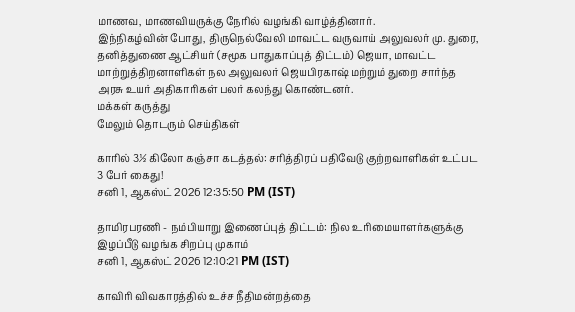மாணவ, மாணவியருக்கு நேரில் வழங்கி வாழ்த்தினார்.
இந்நிகழ்வின் போது, திருநெல்வேலி மாவட்ட வருவாய் அலுவலர் மு. துரை, தனித்துணை ஆட்சியர் (சமூக பாதுகாப்புத் திட்டம்) ஜெயா, மாவட்ட மாற்றுத்திறனாளிகள் நல அலுவலர் ஜெயபிரகாஷ் மற்றும் துறை சார்ந்த அரசு உயர் அதிகாரிகள் பலர் கலந்து கொண்டனர்.
மக்கள் கருத்து
மேலும் தொடரும் செய்திகள்

காரில் 3½ கிலோ கஞ்சா கடத்தல்: சரித்திரப் பதிவேடு குற்றவாளிகள் உட்பட 3 பேர் கைது!
சனி 1, ஆகஸ்ட் 2026 12:35:50 PM (IST)

தாமிரபரணி - நம்பியாறு இணைப்புத் திட்டம்: நில உரிமையாளர்களுக்கு இழப்பீடு வழங்க சிறப்பு முகாம்
சனி 1, ஆகஸ்ட் 2026 12:10:21 PM (IST)

காவிரி விவகாரத்தில் உச்ச நீதிமன்றத்தை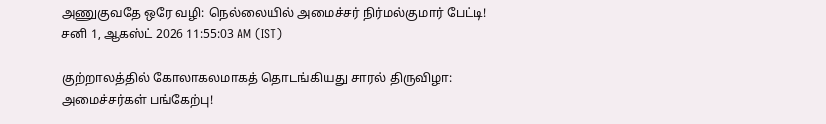அணுகுவதே ஒரே வழி: நெல்லையில் அமைச்சர் நிர்மல்குமார் பேட்டி!
சனி 1, ஆகஸ்ட் 2026 11:55:03 AM (IST)

குற்றாலத்தில் கோலாகலமாகத் தொடங்கியது சாரல் திருவிழா: அமைச்சர்கள் பங்கேற்பு!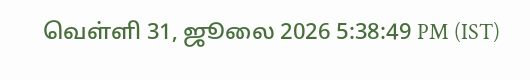வெள்ளி 31, ஜூலை 2026 5:38:49 PM (IST)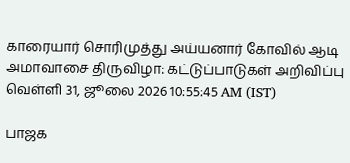காரையார் சொரிமுத்து அய்யனார் கோவில் ஆடி அமாவாசை திருவிழா: கட்டுப்பாடுகள் அறிவிப்பு
வெள்ளி 31, ஜூலை 2026 10:55:45 AM (IST)

பாஜக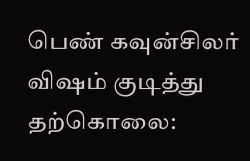பெண் கவுன்சிலர் விஷம் குடித்து தற்கொலை: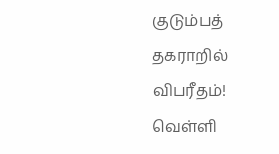குடும்பத் தகராறில் விபரீதம்!
வெள்ளி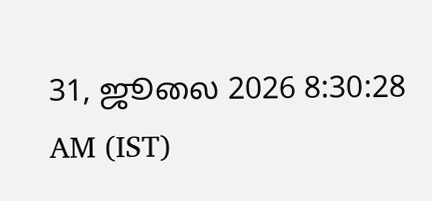31, ஜூலை 2026 8:30:28 AM (IST)